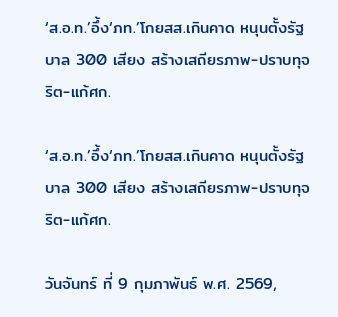‘ส.อ.ท.’อึ้ง‘ภท.’โกยสส.เกินคาด หนุนตั้งรัฐบาล 300 เสียง สร้างเสถียรภาพ-ปราบทุจริต-แก้ศก.

‘ส.อ.ท.’อึ้ง‘ภท.’โกยสส.เกินคาด หนุนตั้งรัฐบาล 300 เสียง สร้างเสถียรภาพ-ปราบทุจริต-แก้ศก.

วันจันทร์ ที่ 9 กุมภาพันธ์ พ.ศ. 2569,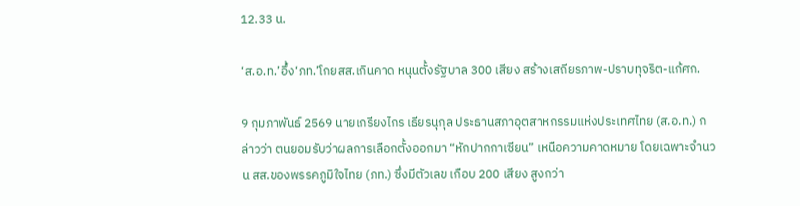12.33 น.

‘ส.อ.ท.’อึ้ง‘ภท.’โกยสส.เกินคาด หนุนตั้งรัฐบาล 300 เสียง สร้างเสถียรภาพ-ปราบทุจริต-แก้ศก.

9 กุมภาพันธ์ 2569 นายเกรียงไกร เธียรนุกุล ประธานสภาอุตสาหกรรมแห่งประเทศไทย (ส.อ.ท.) กล่าวว่า ตนยอมรับว่าผลการเลือกตั้งออกมา “หักปากกาเซียน” เหนือความคาดหมาย โดยเฉพาะจำนวน สส.ของพรรคภูมิใจไทย (ภท.) ซึ่งมีตัวเลข เกือบ 200 เสียง สูงกว่า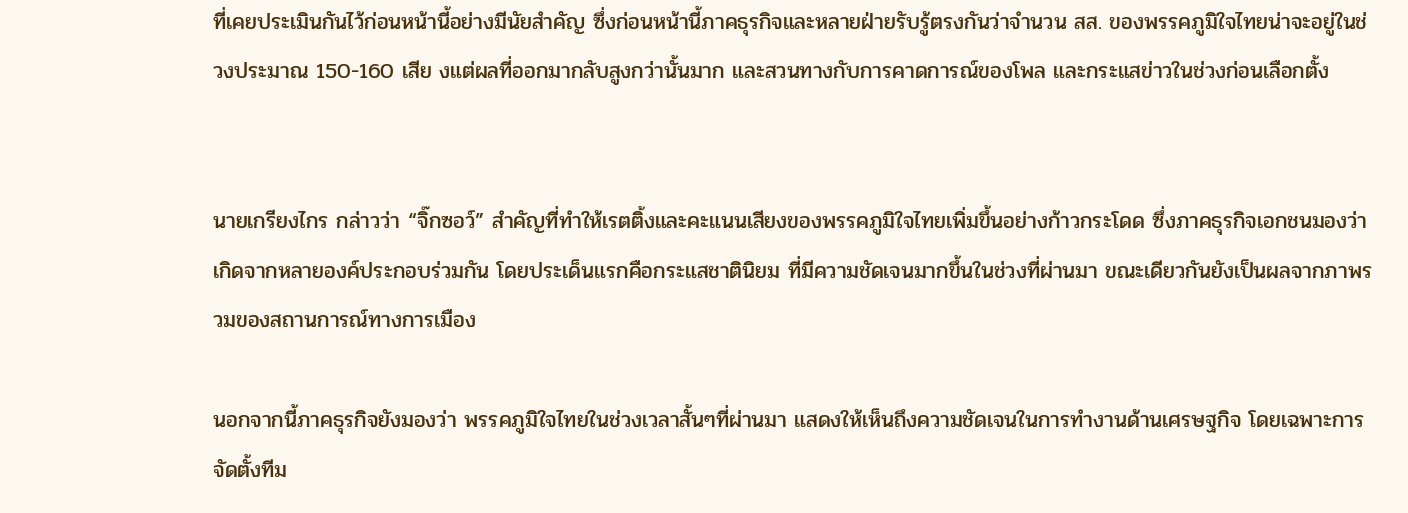ที่เคยประเมินกันไว้ก่อนหน้านี้อย่างมีนัยสำคัญ ซึ่งก่อนหน้านี้ภาคธุรกิจและหลายฝ่ายรับรู้ตรงกันว่าจำนวน สส. ของพรรคภูมิใจไทยน่าจะอยู่ในช่วงประมาณ 150-160 เสีย งแต่ผลที่ออกมากลับสูงกว่านั้นมาก และสวนทางกับการคาดการณ์ของโพล และกระแสข่าวในช่วงก่อนเลือกตั้ง


นายเกรียงไกร กล่าวว่า “จิ๊กซอว์” สำคัญที่ทำให้เรตติ้งและคะแนนเสียงของพรรคภูมิใจไทยเพิ่มขึ้นอย่างก้าวกระโดด ซึ่งภาคธุรกิจเอกชนมองว่าเกิดจากหลายองค์ประกอบร่วมกัน โดยประเด็นแรกคือกระแสชาตินิยม ที่มีความชัดเจนมากขึ้นในช่วงที่ผ่านมา ขณะเดียวกันยังเป็นผลจากภาพรวมของสถานการณ์ทางการเมือง

นอกจากนี้ภาคธุรกิจยังมองว่า พรรคภูมิใจไทยในช่วงเวลาสั้นๆที่ผ่านมา แสดงให้เห็นถึงความชัดเจนในการทำงานด้านเศรษฐกิจ โดยเฉพาะการจัดตั้งทีม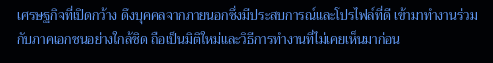เศรษฐกิจที่เปิดกว้าง ดึงบุคคลจากภายนอกซึ่งมีประสบการณ์และโปรไฟล์ที่ดี เข้ามาทำงานร่วมกับภาคเอกชนอย่างใกล้ชิด ถือเป็นมิติใหม่และวิธีการทำงานที่ไม่เคยเห็นมาก่อน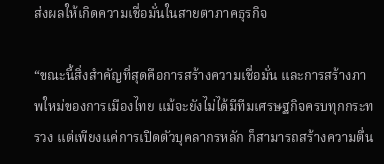ส่งผลให้เกิดความเชื่อมั่นในสายตาภาคธุรกิจ

“ขณะนี้สิ่งสำคัญที่สุดคือการสร้างความเชื่อมั่น และการสร้างภาพใหม่ของการเมืองไทย แม้จะยังไม่ได้มีทีมเศรษฐกิจครบทุกกระทรวง แต่เพียงแค่การเปิดตัวบุคลากรหลัก ก็สามารถสร้างความตื่น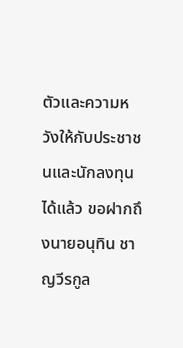ตัวและความหวังให้กับประชาชนและนักลงทุนได้แล้ว ขอฝากถึงนายอนุทิน ชาญวีรกูล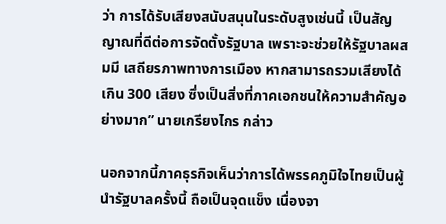ว่า การได้รับเสียงสนับสนุนในระดับสูงเช่นนี้ เป็นสัญญาณที่ดีต่อการจัดตั้งรัฐบาล เพราะจะช่วยให้รัฐบาลผสมมี เสถียรภาพทางการเมือง หากสามารถรวมเสียงได้เกิน 300 เสียง ซึ่งเป็นสิ่งที่ภาคเอกชนให้ความสำคัญอย่างมาก” นายเกรียงไกร กล่าว

นอกจากนี้ภาคธุรกิจเห็นว่าการได้พรรคภูมิใจไทยเป็นผู้นำรัฐบาลครั้งนี้ ถือเป็นจุดแข็ง เนื่องจา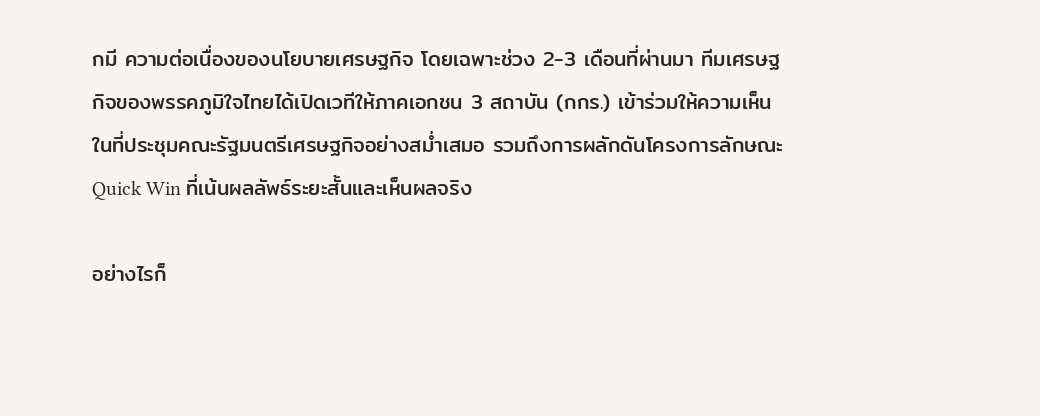กมี ความต่อเนื่องของนโยบายเศรษฐกิจ โดยเฉพาะช่วง 2-3 เดือนที่ผ่านมา ทีมเศรษฐกิจของพรรคภูมิใจไทยได้เปิดเวทีให้ภาคเอกชน 3 สถาบัน (กกร.) เข้าร่วมให้ความเห็นในที่ประชุมคณะรัฐมนตรีเศรษฐกิจอย่างสม่ำเสมอ รวมถึงการผลักดันโครงการลักษณะ Quick Win ที่เน้นผลลัพธ์ระยะสั้นและเห็นผลจริง

อย่างไรก็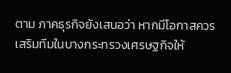ตาม ภาคธุรกิจยังเสนอว่า หากมีโอกาสควรเสริมทีมในบางกระทรวงเศรษฐกิจให้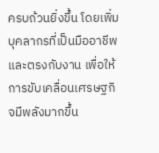ครบถ้วนยิ่งขึ้น โดยเพิ่มบุคลากรที่เป็นมืออาชีพและตรงกับงาน เพื่อให้การขับเคลื่อนเศรษฐกิจมีพลังมากขึ้น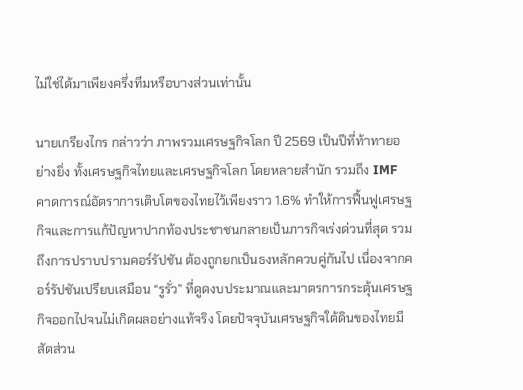ไม่ใช่ได้มาเพียงครึ่งทีมหรือบางส่วนเท่านั้น

นายเกรียงไกร กล่าวว่า ภาพรวมเศรษฐกิจโลก ปี 2569 เป็นปีที่ท้าทายอย่างยิ่ง ทั้งเศรษฐกิจไทยและเศรษฐกิจโลก โดยหลายสำนัก รวมถึง IMF คาดการณ์อัตราการเติบโตของไทยไว้เพียงราว 1.6% ทำให้การฟื้นฟูเศรษฐกิจและการแก้ปัญหาปากท้องประชาชนกลายเป็นภารกิจเร่งด่วนที่สุด รวมถึงการปราบปรามคอร์รัปชัน ต้องถูกยกเป็นธงหลักควบคู่กันไป เนื่องจากคอร์รัปชันเปรียบเสมือน “รูรั่ว” ที่ดูดงบประมาณและมาตรการกระตุ้นเศรษฐกิจออกไปจนไม่เกิดผลอย่างแท้จริง โดยปัจจุบันเศรษฐกิจใต้ดินของไทยมีสัดส่วน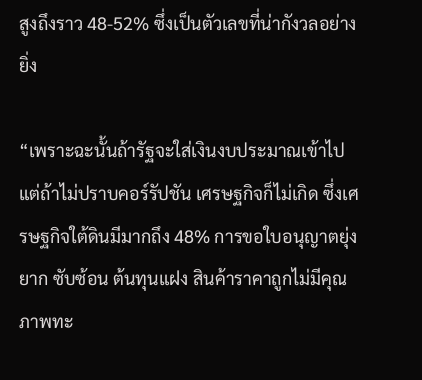สูงถึงราว 48-52% ซึ่งเป็นตัวเลขที่น่ากังวลอย่างยิ่ง

“เพราะฉะนั้นถ้ารัฐจะใส่เงินงบประมาณเข้าไป แต่ถ้าไม่ปราบคอร์รัปชัน เศรษฐกิจก็ไม่เกิด ซึ่งเศรษฐกิจใต้ดินมีมากถึง 48% การขอใบอนุญาตยุ่งยาก ซับซ้อน ต้นทุนแฝง สินค้าราคาถูกไม่มีคุณภาพทะ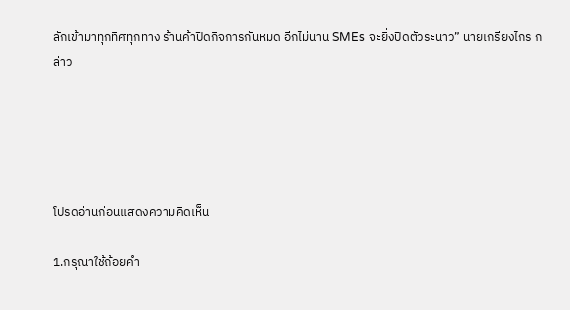ลักเข้ามาทุกทิศทุกทาง ร้านค้าปิดกิจการกันหมด อีกไม่นาน SMEs จะยิ่งปิดตัวระนาว” นายเกรียงไกร กล่าว





โปรดอ่านก่อนแสดงความคิดเห็น

1.กรุณาใช้ถ้อยคำ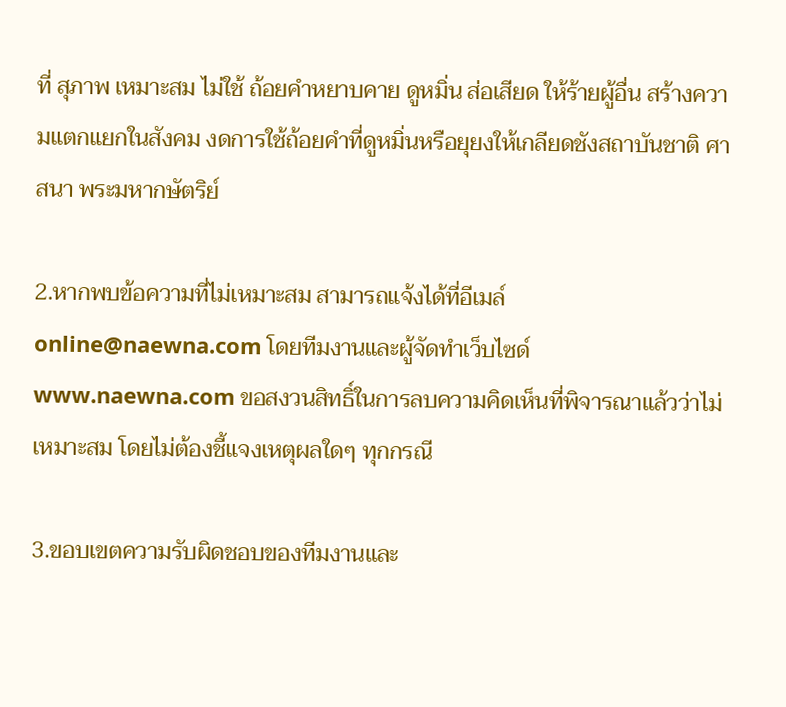ที่ สุภาพ เหมาะสม ไม่ใช้ ถ้อยคำหยาบคาย ดูหมิ่น ส่อเสียด ให้ร้ายผู้อื่น สร้างความแตกแยกในสังคม งดการใช้ถ้อยคำที่ดูหมิ่นหรือยุยงให้เกลียดชังสถาบันชาติ ศาสนา พระมหากษัตริย์

2.หากพบข้อความที่ไม่เหมาะสม สามารถแจ้งได้ที่อีเมล์ online@naewna.com โดยทีมงานและผู้จัดทำเว็บไซด์ www.naewna.com ขอสงวนสิทธิ์ในการลบความคิดเห็นที่พิจารณาแล้วว่าไม่เหมาะสม โดยไม่ต้องชี้แจงเหตุผลใดๆ ทุกกรณี

3.ขอบเขตความรับผิดชอบของทีมงานและ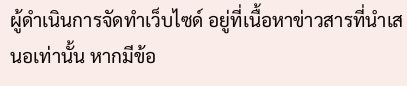ผู้ดำเนินการจัดทำเว็บไซด์ อยู่ที่เนื้อหาข่าวสารที่นำเสนอเท่านั้น หากมีข้อ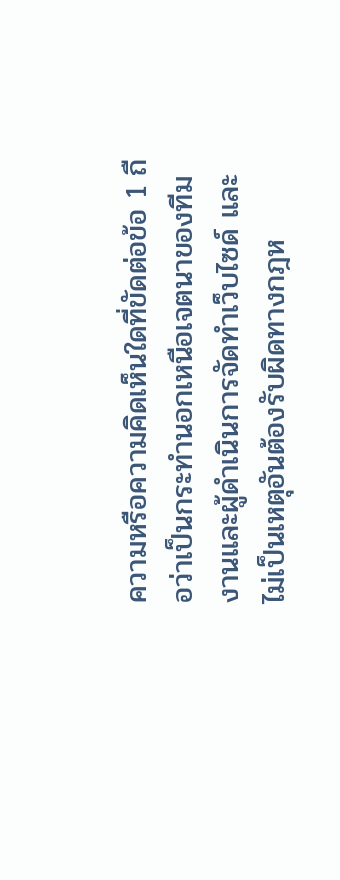ความหรือความคิดเห็นใดที่ขัดต่อข้อ 1 ถือว่าเป็นกระทำนอกเหนือเจตนาของทีมงานและผู้ดำเนินการจัดทำเว็บไซด์ และไม่เป็นเหตุอันต้องรับผิดทางกฎห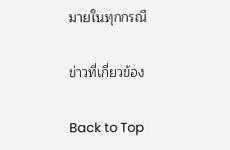มายในทุกกรณี

ข่าวที่เกี่ยวข้อง

Back to Top